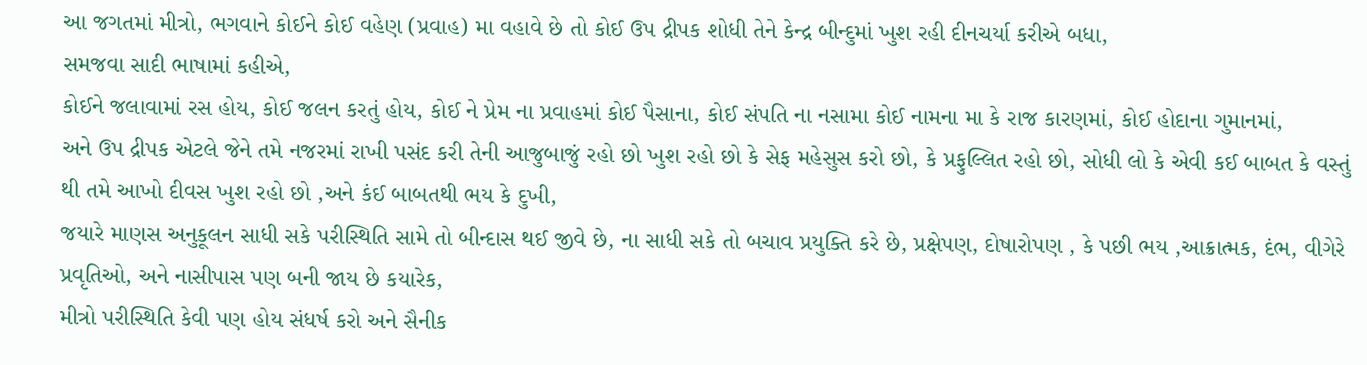આ જગતમાં મીત્રો, ભગવાને કોઈને કોઈ વહેણ (પ્રવાહ) મા વહાવે છે તો કોઈ ઉપ દ્રીપક શોધી તેને કેન્દ્ર બીન્દુમાં ખુશ રહી દીનચર્યા કરીએ બધા,
સમજવા સાદી ભાષામાં કહીએ,
કોઈને જલાવામાં રસ હોય, કોઈ જલન કરતું હોય, કોઈ ને પ્રેમ ના પ્રવાહમાં કોઈ પૈસાના, કોઈ સંપતિ ના નસામા કોઈ નામના મા કે રાજ કારણમાં, કોઈ હોદાના ગુમાનમાં,
અને ઉપ દ્રીપક એટલે જેને તમે નજરમાં રાખી પસંદ કરી તેની આજુબાજું રહો છો ખુશ રહો છો કે સેફ મહેસુસ કરો છો, કે પ્રફુલ્લિત રહો છો, સોધી લો કે એવી કઈ બાબત કે વસ્તું થી તમે આખો દીવસ ખુશ રહો છો ,અને કંઈ બાબતથી ભય કે દુખી,
જયારે માણસ અનુકૂલન સાધી સકે પરીસ્થિતિ સામે તો બીન્દાસ થઈ જીવે છે, ના સાધી સકે તો બચાવ પ્રયુક્તિ કરે છે, પ્રક્ષેપણ, દોષારોપણ , કે પછી ભય ,આક્રાત્મક, દંભ, વીગેરે પ્રવૃતિઓ, અને નાસીપાસ પણ બની જાય છે કયારેક,
મીત્રો પરીસ્થિતિ કેવી પણ હોય સંધર્ષ કરો અને સૈનીક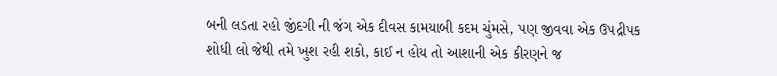બની લડતા રહો જીંદગી ની જંગ એક દીવસ કામયાબી કદમ ચુંમસે, પણ જીવવા એક ઉપદ્રીપક શોધી લો જેથી તમે ખુશ રહી શકો, કાઈ ન હોય તો આશાની એક કીરણને જ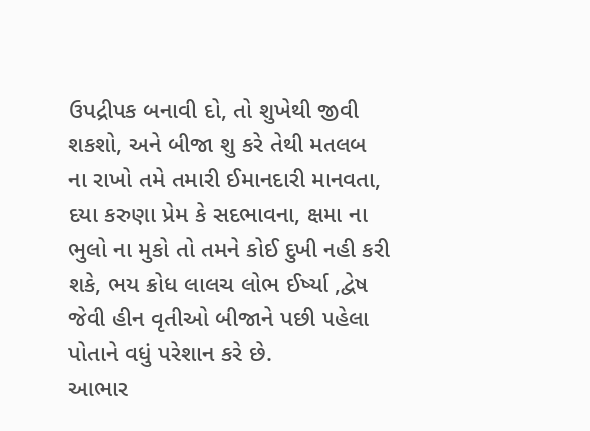ઉપદ્રીપક બનાવી દો, તો શુખેથી જીવી શકશો, અને બીજા શુ કરે તેથી મતલબ ના રાખો તમે તમારી ઈમાનદારી માનવતા, દયા કરુણા પ્રેમ કે સદભાવના, ક્ષમા ના ભુલો ના મુકો તો તમને કોઈ દુખી નહી કરી શકે, ભય ક્રોધ લાલચ લોભ ઈર્ષ્યા ,દ્વેષ જેવી હીન વૃતીઓ બીજાને પછી પહેલા પોતાને વધું પરેશાન કરે છે.
આભાર